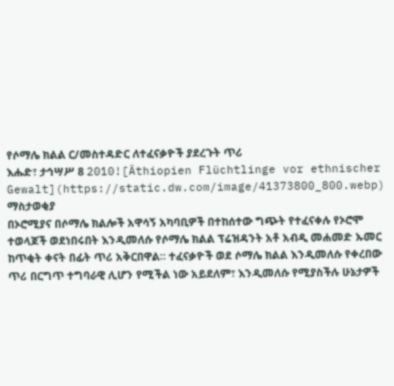የሶማሌ ክልል ር/መስተዳድር ለተፈናቃዮች ያደረጉት ጥሪ
እሑድ፣ ታኅሣሥ 8 2010![Äthiopien Flüchtlinge vor ethnischer Gewalt](https://static.dw.com/image/41373800_800.webp)
ማስታወቂያ
በኦሮሚያና በሶማሌ ክልሎች አዋሳኝ አካባቢዎች በተከሰተው ግጭት የተፈናቀሉ የኦሮሞ ተወላጆች ወደነበሩበት እንዲመለሱ የሶማሌ ክልል ፕሬዝዳንት አቶ አብዲ መሐመድ ኡመር ከጥቂት ቀናት በፊት ጥሪ አቅርበዋል። ተፈናቃዮች ወደ ሶማሌ ክልል እንዲመለሱ የቀረበው ጥሪ በርግጥ ተግባራዊ ሊሆን የሚችል ነው አይደለም፣ እንዲመለሱ የሚያስችሉ ሁኔታዎች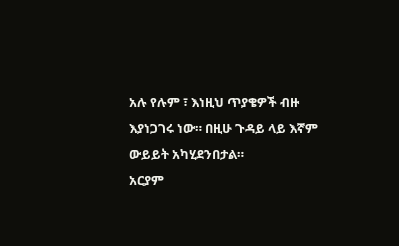አሉ የሉም ፣ እነዚህ ጥያቄዎች ብዙ እያነጋገሩ ነው። በዚሁ ጉዳይ ላይ እኛም ውይይት አካሂደንበታል።
አርያም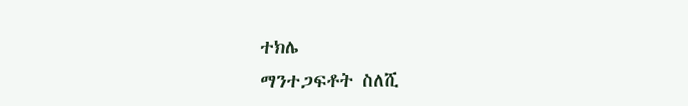ተክሌ
ማንተጋፍቶት ስለሺ